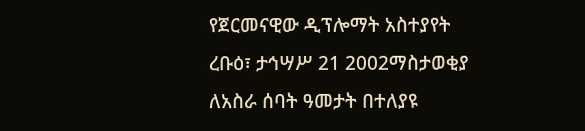የጀርመናዊው ዲፕሎማት አስተያየት
ረቡዕ፣ ታኅሣሥ 21 2002ማስታወቂያ
ለአስራ ሰባት ዓመታት በተለያዩ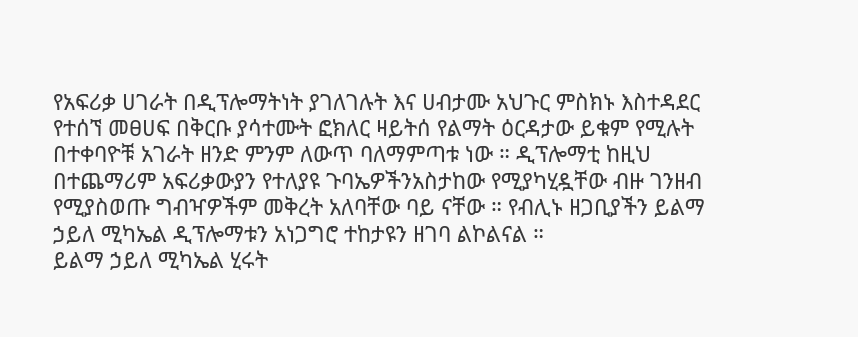የአፍሪቃ ሀገራት በዲፕሎማትነት ያገለገሉት እና ሀብታሙ አህጉር ምስክኑ እስተዳደር የተሰኘ መፀሀፍ በቅርቡ ያሳተሙት ፎክለር ዛይትሰ የልማት ዕርዳታው ይቁም የሚሉት በተቀባዮቹ አገራት ዘንድ ምንም ለውጥ ባለማምጣቱ ነው ። ዲፕሎማቲ ከዚህ በተጨማሪም አፍሪቃውያን የተለያዩ ጉባኤዎችንአስታከው የሚያካሂዷቸው ብዙ ገንዘብ የሚያስወጡ ግብዣዎችም መቅረት አለባቸው ባይ ናቸው ። የብሊኑ ዘጋቢያችን ይልማ ኃይለ ሚካኤል ዲፕሎማቱን አነጋግሮ ተከታዩን ዘገባ ልኮልናል ።
ይልማ ኃይለ ሚካኤል ሂሩት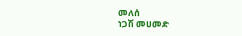መለሰ
ነጋሽ መሀመድ